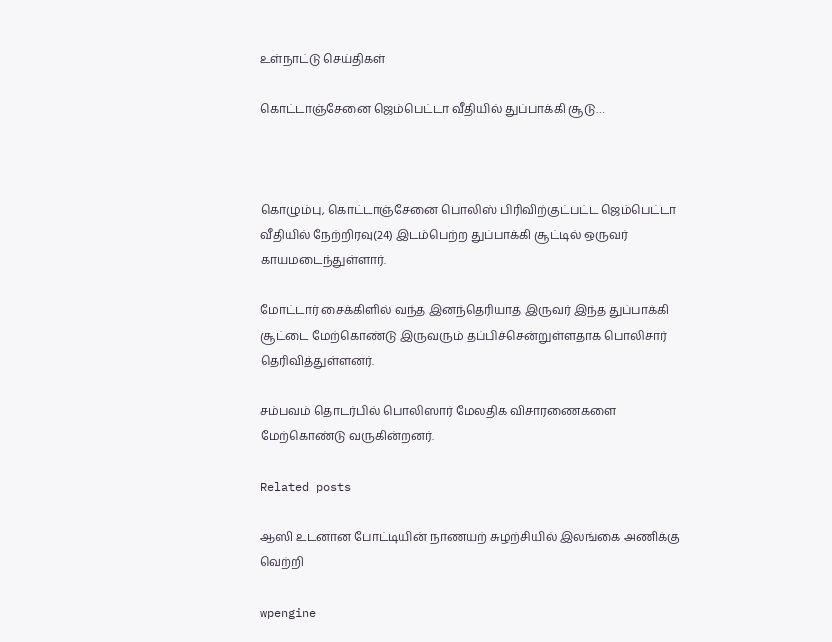உள்நாட்டு செய்திகள்

கொட்டாஞ்சேனை ஜெம்பெட்டா வீதியில் துப்பாக்கி சூடு…



கொழும்பு, கொட்டாஞ்சேனை பொலிஸ் பிரிவிற்குட்பட்ட ஜெம்பெட்டா வீதியில் நேற்றிரவு(24) இடம்பெற்ற துப்பாக்கி சூட்டில் ஒருவர் காயமடைந்துள்ளார்.

மோட்டார் சைக்கிளில் வந்த இனந்தெரியாத இருவர் இந்த துப்பாக்கி சூட்டை மேற்கொண்டு இருவரும் தப்பிச்சென்றுள்ளதாக பொலிசார் தெரிவித்துள்ளனர்.

சம்பவம் தொடர்பில் பொலிஸார் மேலதிக விசாரணைகளை மேற்கொண்டு வருகின்றனர்.

Related posts

ஆஸி உடனான போட்டியின் நாணயற் சுழற்சியில் இலங்கை அணிக்கு வெற்றி

wpengine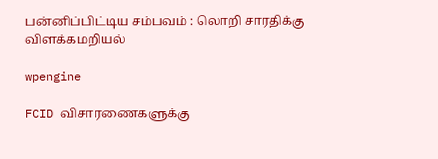பன்னிப்பிட்டிய சம்பவம் : லொறி சாரதிக்கு விளக்கமறியல்

wpengine

FCID விசாரணைகளுக்கு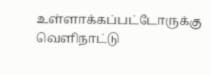உள்ளாக்கப்பட்டோருக்கு வெளிநாட்டு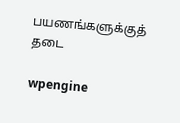பயணங்களுக்குத் தடை

wpengine